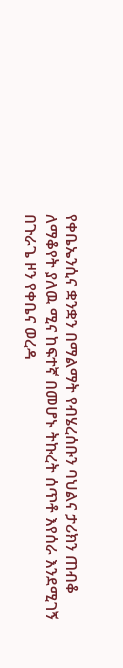የቀቤኤንሲና ቋንቋን በማልማት የብሄረሰቡን ባህልና ታሪክን ጠብቆ ለማቆየት ያለዉ ሚና ከፍተኛ በመሆኑ ትኩረት ሰጥቶ እየሰራ እንደሚገኝ በጉራጌ ዞን የቀቤና ወረዳ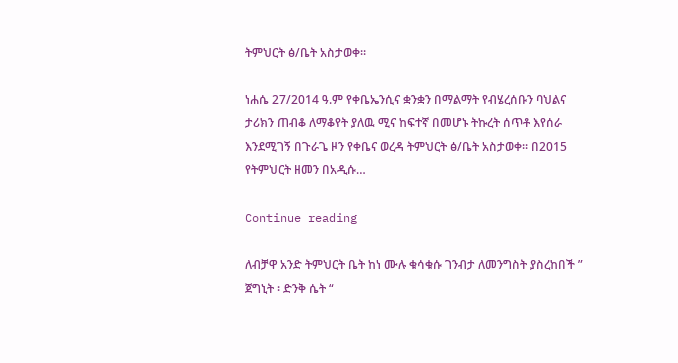ትምህርት ፅ/ቤት አስታወቀ።

ነሐሴ 27/2014 ዓ.ም የቀቤኤንሲና ቋንቋን በማልማት የብሄረሰቡን ባህልና ታሪክን ጠብቆ ለማቆየት ያለዉ ሚና ከፍተኛ በመሆኑ ትኩረት ሰጥቶ እየሰራ እንደሚገኝ በጉራጌ ዞን የቀቤና ወረዳ ትምህርት ፅ/ቤት አስታወቀ። በ2015 የትምህርት ዘመን በአዲሱ…

Continue reading

ለብቻዋ አንድ ትምህርት ቤት ከነ ሙሉ ቁሳቁሱ ገንብታ ለመንግስት ያስረከበች ” ጀግኒት ፡ ድንቅ ሴት “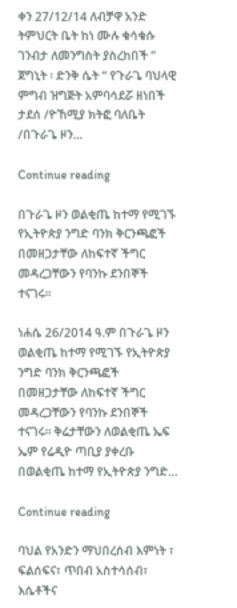ቀን 27/12/14 ለብቻዋ አንድ ትምህርት ቤት ከነ ሙሉ ቁሳቁሱ ገንብታ ለመንግስት ያስረከበች ” ጀግኒት ፡ ድንቅ ሴት “ የጉራጌ ባህላዊ ምግብ ዝግጅት አምባሳደሯ ዘነበች ታደሰ /ዮኸሚያ ክትፎ ባለቤት /በጉራጌ ዞን…

Continue reading

በጉራጌ ዞን ወልቂጤ ከተማ የሚገኙ የኢትዮጵያ ንግድ ባንክ ቅርንጫፎች በመዘጋታቸው ለከፍተኛ ችግር መዳረጋቸውን የባንኩ ደንበኞች ተናገሩ።

ነሐሴ 26/2014 ዓ.ም በጉራጌ ዞን ወልቂጤ ከተማ የሚገኙ የኢትዮጵያ ንግድ ባንክ ቅርንጫፎች በመዘጋታቸው ለከፍተኛ ችግር መዳረጋቸውን የባንኩ ደንበኞች ተናገሩ። ቅሬታቸውን ለወልቂጤ ኤፍ ኤም የሬዲዮ ጣቢያ ያቀረቡ በወልቂጤ ከተማ የኢትዮጵያ ንግድ…

Continue reading

ባህል የአንድን ማህበረሰብ እምነት ፣ ፍልሰፍና፣ ጥበብ አስተሳሰብ፣ እሴቶችና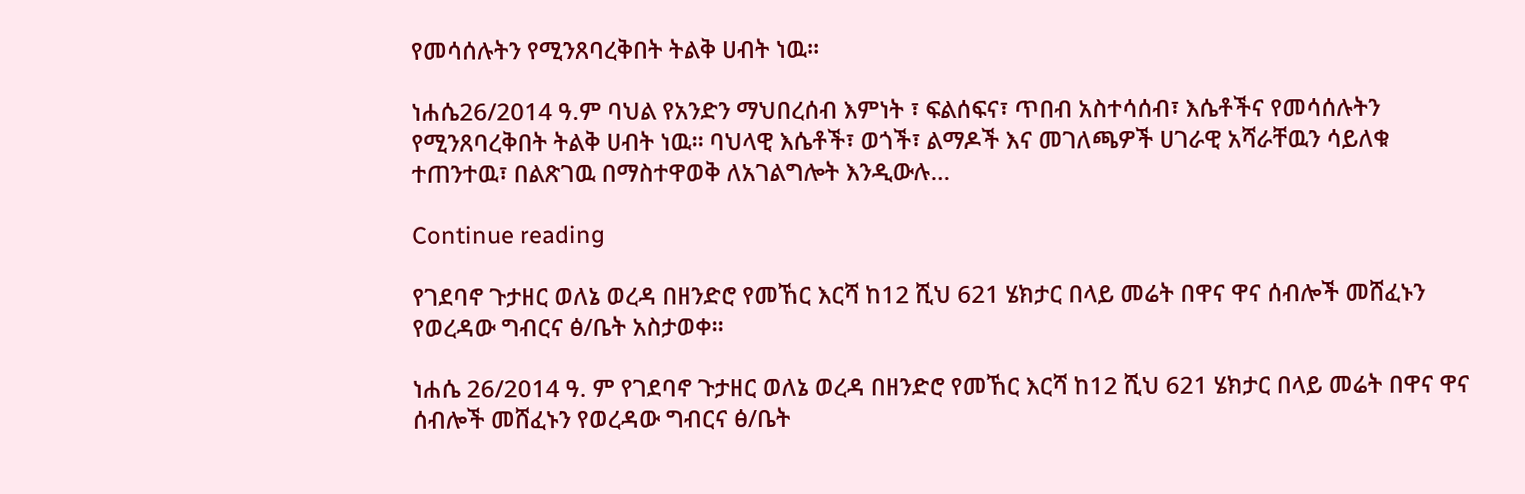የመሳሰሉትን የሚንጸባረቅበት ትልቅ ሀብት ነዉ።

ነሐሴ26/2014 ዓ.ም ባህል የአንድን ማህበረሰብ እምነት ፣ ፍልሰፍና፣ ጥበብ አስተሳሰብ፣ እሴቶችና የመሳሰሉትን የሚንጸባረቅበት ትልቅ ሀብት ነዉ። ባህላዊ እሴቶች፣ ወጎች፣ ልማዶች እና መገለጫዎች ሀገራዊ አሻራቸዉን ሳይለቁ ተጠንተዉ፣ በልጽገዉ በማስተዋወቅ ለአገልግሎት እንዲውሉ…

Continue reading

የገደባኖ ጉታዘር ወለኔ ወረዳ በዘንድሮ የመኸር እርሻ ከ12 ሺህ 621 ሄክታር በላይ መሬት በዋና ዋና ሰብሎች መሸፈኑን የወረዳው ግብርና ፅ/ቤት አስታወቀ።

ነሐሴ 26/2014 ዓ. ም የገደባኖ ጉታዘር ወለኔ ወረዳ በዘንድሮ የመኸር እርሻ ከ12 ሺህ 621 ሄክታር በላይ መሬት በዋና ዋና ሰብሎች መሸፈኑን የወረዳው ግብርና ፅ/ቤት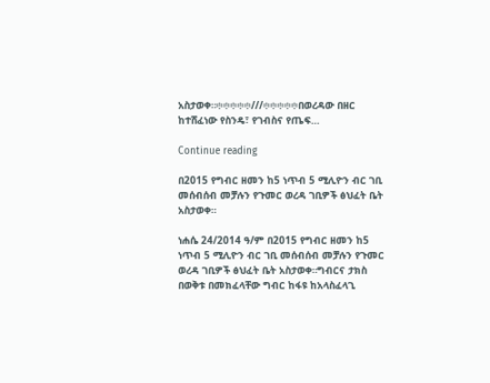አስታወቀ።፨፨፨፨፨///፨፨፨፨፨በወረዳው በዘር ከተሸፈነው የስንዴ፣ የገብስና የጤፍ…

Continue reading

በ2015 የግብር ዘመን ከ5 ነጥብ 5 ሚሊዮን ብር ገቢ መሰብሰብ መቻሉን የጉመር ወረዳ ገቢዎች ፅህፈት ቤት አስታወቀ።

ነሐሴ 24/2014 ዓ/ም በ2015 የግብር ዘመን ከ5 ነጥብ 5 ሚሊዮን ብር ገቢ መሰብሰብ መቻሉን የጉመር ወረዳ ገቢዎች ፅህፈት ቤት አስታወቀ።ግብርና ታክስ በወቅቱ በመክፈላቸው ግብር ከፋዩ ከአላስፈላጊ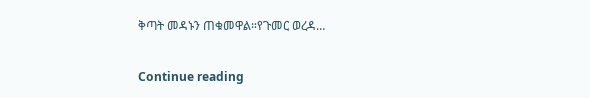ቅጣት መዳኑን ጠቁመዋል።የጉመር ወረዳ…

Continue reading